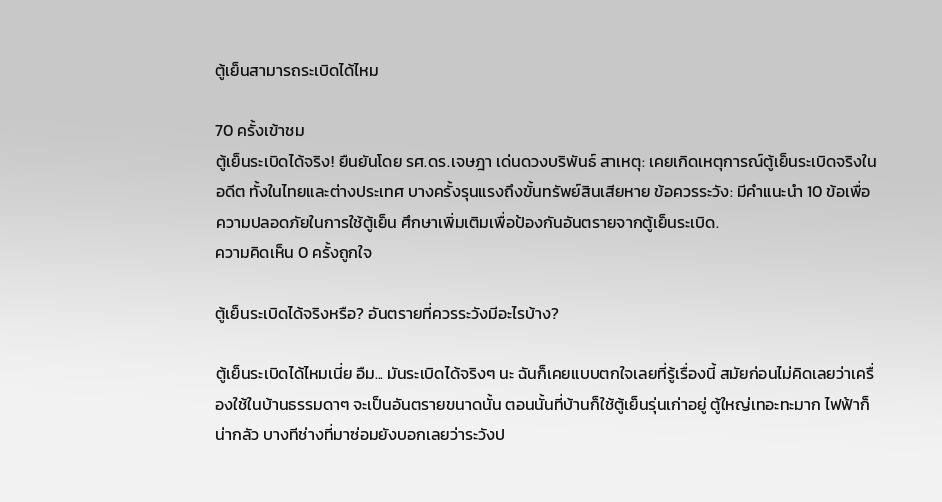ตู้เย็นสามารถระเบิดได้ไหม

70 ครั้งเข้าชม
ตู้เย็นระเบิดได้จริง! ยืนยันโดย รศ.ดร.เจษฎา เด่นดวงบริพันธ์ สาเหตุ: เคยเกิดเหตุการณ์ตู้เย็นระเบิดจริงในอดีต ทั้งในไทยและต่างประเทศ บางครั้งรุนแรงถึงขั้นทรัพย์สินเสียหาย ข้อควรระวัง: มีคำแนะนำ 10 ข้อเพื่อความปลอดภัยในการใช้ตู้เย็น ศึกษาเพิ่มเติมเพื่อป้องกันอันตรายจากตู้เย็นระเบิด.
ความคิดเห็น 0 ครั้งถูกใจ

ตู้เย็นระเบิดได้จริงหรือ? อันตรายที่ควรระวังมีอะไรบ้าง?

ตู้เย็นระเบิดได้ไหมเนี่ย อืม... มันระเบิดได้จริงๆ นะ ฉันก็เคยแบบตกใจเลยที่รู้เรื่องนี้ สมัยก่อนไม่คิดเลยว่าเครื่องใช้ในบ้านธรรมดาๆ จะเป็นอันตรายขนาดนั้น ตอนนั้นที่บ้านก็ใช้ตู้เย็นรุ่นเก่าอยู่ ตู้ใหญ่เทอะทะมาก ไฟฟ้าก็น่ากลัว บางทีช่างที่มาซ่อมยังบอกเลยว่าระวังป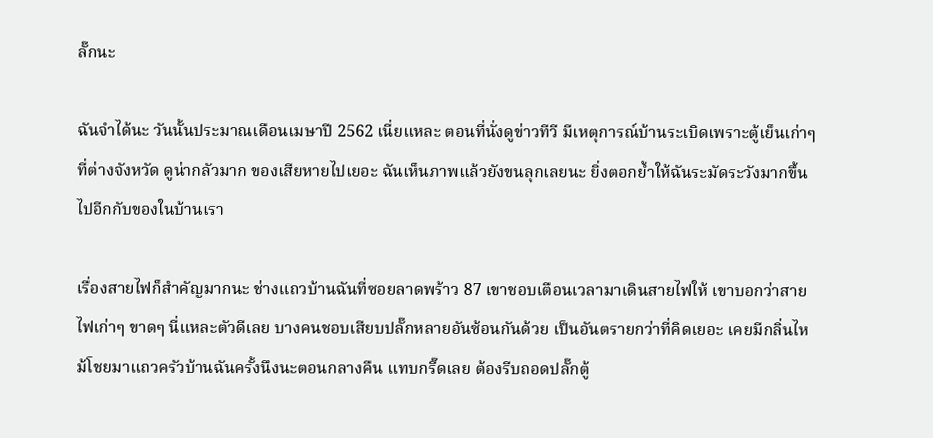ลั๊กนะ

ฉันจำได้นะ วันนั้นประมาณเดือนเมษาปี 2562 เนี่ยแหละ ตอนที่นั่งดูข่าวทีวี มีเหตุการณ์บ้านระเบิดเพราะตู้เย็นเก่าๆ ที่ต่างจังหวัด ดูน่ากลัวมาก ของเสียหายไปเยอะ ฉันเห็นภาพแล้วยังขนลุกเลยนะ ยิ่งตอกย้ำให้ฉันระมัดระวังมากขึ้นไปอีกกับของในบ้านเรา

เรื่องสายไฟก็สำคัญมากนะ ช่างแถวบ้านฉันที่ซอยลาดพร้าว 87 เขาชอบเตือนเวลามาเดินสายไฟให้ เขาบอกว่าสายไฟเก่าๆ ขาดๆ นี่แหละตัวดีเลย บางคนชอบเสียบปลั๊กหลายอันซ้อนกันด้วย เป็นอันตรายกว่าที่คิดเยอะ เคยมีกลิ่นไหม้โชยมาแถวครัวบ้านฉันครั้งนึงนะตอนกลางคืน แทบกรี๊ดเลย ต้องรีบถอดปลั๊กตู้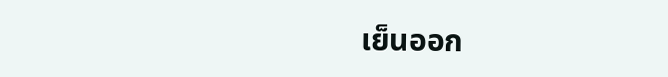เย็นออก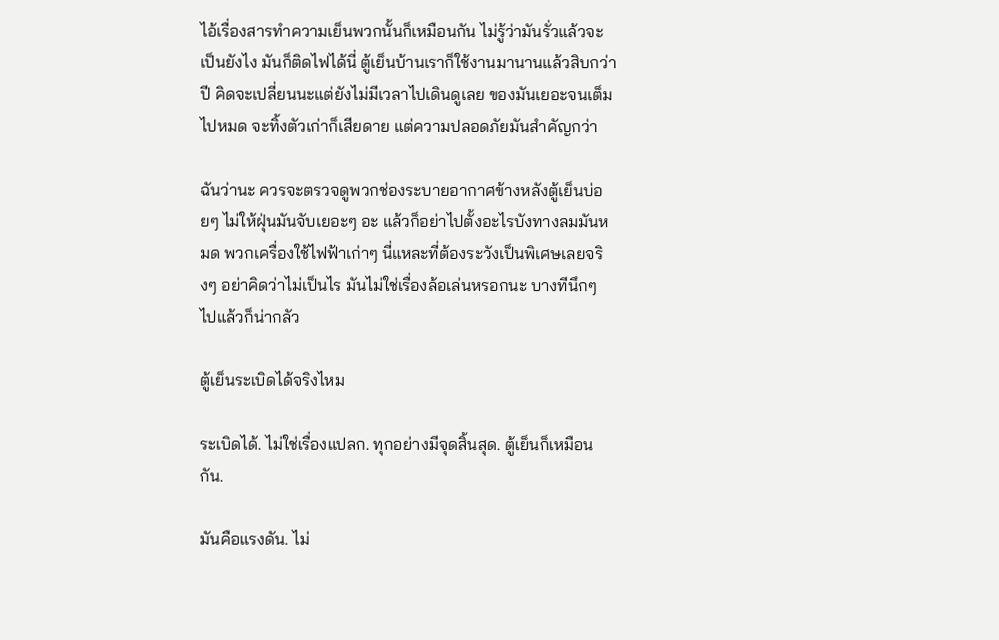ไอ้เรื่องสารทำความเย็นพวกนั้นก็เหมือนกัน ไม่รู้ว่ามันรั่วแล้วจะเป็นยังไง มันก็ติดไฟได้นี่ ตู้เย็นบ้านเราก็ใช้งานมานานแล้วสิบกว่าปี คิดจะเปลี่ยนนะแต่ยังไม่มีเวลาไปเดินดูเลย ของมันเยอะจนเต็มไปหมด จะทิ้งตัวเก่าก็เสียดาย แต่ความปลอดภัยมันสำคัญกว่า

ฉันว่านะ ควรจะตรวจดูพวกช่องระบายอากาศข้างหลังตู้เย็นบ่อยๆ ไม่ให้ฝุ่นมันจับเยอะๆ อะ แล้วก็อย่าไปตั้งอะไรบังทางลมมันหมด พวกเครื่องใช้ไฟฟ้าเก่าๆ นี่แหละที่ต้องระวังเป็นพิเศษเลยจริงๆ อย่าคิดว่าไม่เป็นไร มันไม่ใช่เรื่องล้อเล่นหรอกนะ บางทีนึกๆ ไปแล้วก็น่ากลัว

ตู้เย็นระเบิดได้จริงไหม

ระเบิดได้. ไม่ใช่เรื่องแปลก. ทุกอย่างมีจุดสิ้นสุด. ตู้เย็นก็เหมือนกัน.

มันคือแรงดัน. ไม่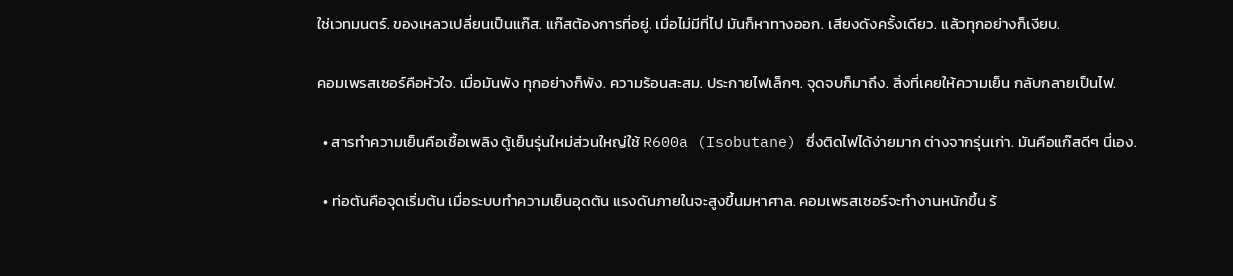ใช่เวทมนตร์. ของเหลวเปลี่ยนเป็นแก๊ส. แก๊สต้องการที่อยู่. เมื่อไม่มีที่ไป มันก็หาทางออก. เสียงดังครั้งเดียว. แล้วทุกอย่างก็เงียบ.

คอมเพรสเซอร์คือหัวใจ. เมื่อมันพัง ทุกอย่างก็พัง. ความร้อนสะสม. ประกายไฟเล็กๆ. จุดจบก็มาถึง. สิ่งที่เคยให้ความเย็น กลับกลายเป็นไฟ.

  • สารทำความเย็นคือเชื้อเพลิง ตู้เย็นรุ่นใหม่ส่วนใหญ่ใช้ R600a (Isobutane) ซึ่งติดไฟได้ง่ายมาก ต่างจากรุ่นเก่า. มันคือแก๊สดีๆ นี่เอง.

  • ท่อตันคือจุดเริ่มต้น เมื่อระบบทำความเย็นอุดตัน แรงดันภายในจะสูงขึ้นมหาศาล. คอมเพรสเซอร์จะทำงานหนักขึ้น ร้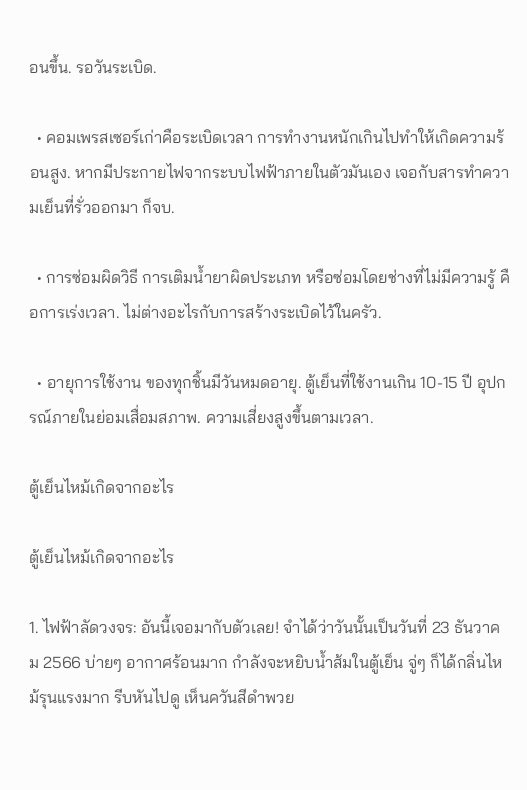อนขึ้น. รอวันระเบิด.

  • คอมเพรสเซอร์เก่าคือระเบิดเวลา การทำงานหนักเกินไปทำให้เกิดความร้อนสูง. หากมีประกายไฟจากระบบไฟฟ้าภายในตัวมันเอง เจอกับสารทำความเย็นที่รั่วออกมา ก็จบ.

  • การซ่อมผิดวิธี การเติมน้ำยาผิดประเภท หรือซ่อมโดยช่างที่ไม่มีความรู้ คือการเร่งเวลา. ไม่ต่างอะไรกับการสร้างระเบิดไว้ในครัว.

  • อายุการใช้งาน ของทุกชิ้นมีวันหมดอายุ. ตู้เย็นที่ใช้งานเกิน 10-15 ปี อุปกรณ์ภายในย่อมเสื่อมสภาพ. ความเสี่ยงสูงขึ้นตามเวลา.

ตู้เย็นไหม้เกิดจากอะไร

ตู้เย็นไหม้เกิดจากอะไร

1. ไฟฟ้าลัดวงจร: อันนี้เจอมากับตัวเลย! จำได้ว่าวันนั้นเป็นวันที่ 23 ธันวาคม 2566 บ่ายๆ อากาศร้อนมาก กำลังจะหยิบน้ำส้มในตู้เย็น จู่ๆ ก็ได้กลิ่นไหม้รุนแรงมาก รีบหันไปดู เห็นควันสีดำพวย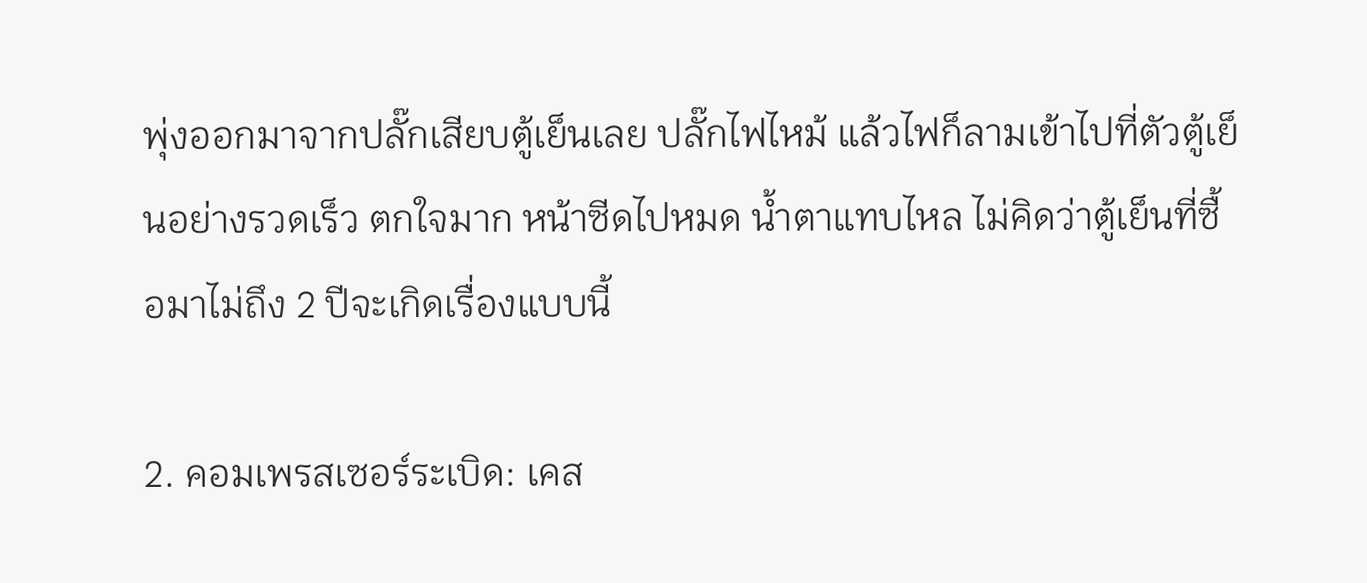พุ่งออกมาจากปลั๊กเสียบตู้เย็นเลย ปลั๊กไฟไหม้ แล้วไฟก็ลามเข้าไปที่ตัวตู้เย็นอย่างรวดเร็ว ตกใจมาก หน้าซีดไปหมด น้ำตาแทบไหล ไม่คิดว่าตู้เย็นที่ซื้อมาไม่ถึง 2 ปีจะเกิดเรื่องแบบนี้

2. คอมเพรสเซอร์ระเบิด: เคส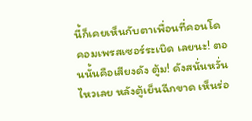นี้ก็เคยเห็นกับตาเพื่อนที่คอนโด คอมเพรสเซอร์ระเบิด เลยนะ! ตอนนั้นคือเสียงดัง ตู้ม! ดังสนั่นหวั่นไหวเลย หลังตู้เย็นฉีกขาด เห็นร่อ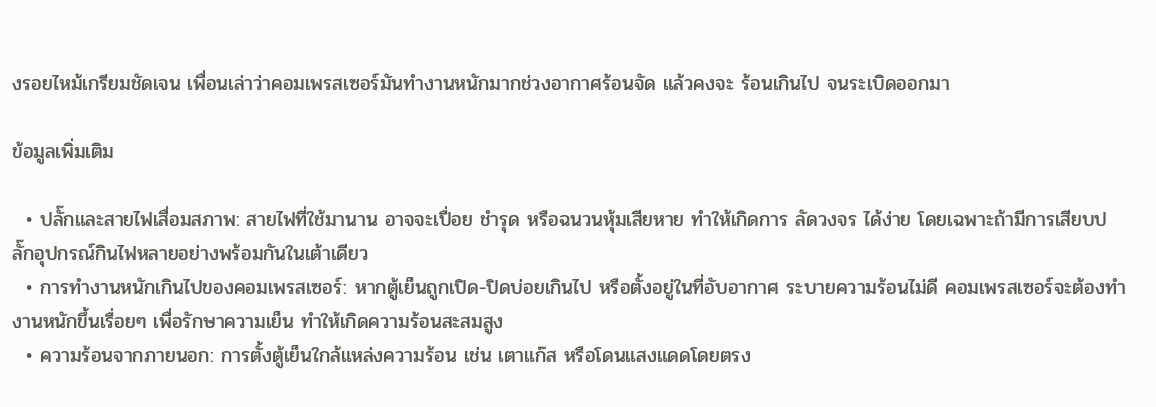งรอยไหม้เกรียมชัดเจน เพื่อนเล่าว่าคอมเพรสเซอร์มันทำงานหนักมากช่วงอากาศร้อนจัด แล้วคงจะ ร้อนเกินไป จนระเบิดออกมา

ข้อมูลเพิ่มเติม

  • ปลั๊กและสายไฟเสื่อมสภาพ: สายไฟที่ใช้มานาน อาจจะเปื่อย ชำรุด หรือฉนวนหุ้มเสียหาย ทำให้เกิดการ ลัดวงจร ได้ง่าย โดยเฉพาะถ้ามีการเสียบปลั๊กอุปกรณ์กินไฟหลายอย่างพร้อมกันในเต้าเดียว
  • การทำงานหนักเกินไปของคอมเพรสเซอร์: หากตู้เย็นถูกเปิด-ปิดบ่อยเกินไป หรือตั้งอยู่ในที่อับอากาศ ระบายความร้อนไม่ดี คอมเพรสเซอร์จะต้องทำงานหนักขึ้นเรื่อยๆ เพื่อรักษาความเย็น ทำให้เกิดความร้อนสะสมสูง
  • ความร้อนจากภายนอก: การตั้งตู้เย็นใกล้แหล่งความร้อน เช่น เตาแก๊ส หรือโดนแสงแดดโดยตรง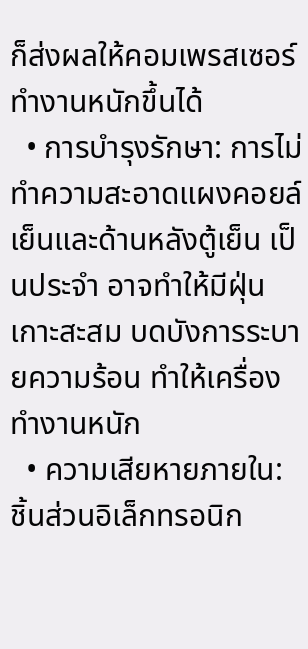ก็ส่งผลให้คอมเพรสเซอร์ทำงานหนักขึ้นได้
  • การบำรุงรักษา: การไม่ทำความสะอาดแผงคอยล์เย็นและด้านหลังตู้เย็น เป็นประจำ อาจทำให้มีฝุ่นเกาะสะสม บดบังการระบายความร้อน ทำให้เครื่องทำงานหนัก
  • ความเสียหายภายใน: ชิ้นส่วนอิเล็กทรอนิก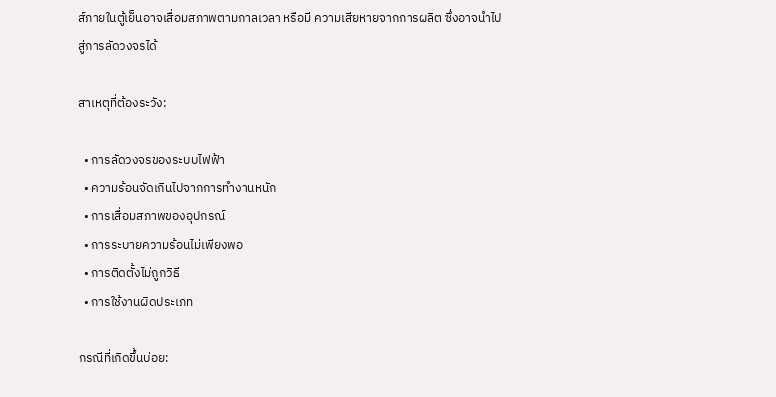ส์ภายในตู้เย็นอาจเสื่อมสภาพตามกาลเวลา หรือมี ความเสียหายจากการผลิต ซึ่งอาจนำไปสู่การลัดวงจรได้

สาเหตุที่ต้องระวัง:

  • การลัดวงจรของระบบไฟฟ้า
  • ความร้อนจัดเกินไปจากการทำงานหนัก
  • การเสื่อมสภาพของอุปกรณ์
  • การระบายความร้อนไม่เพียงพอ
  • การติดตั้งไม่ถูกวิธี
  • การใช้งานผิดประเภท

กรณีที่เกิดขึ้นบ่อย: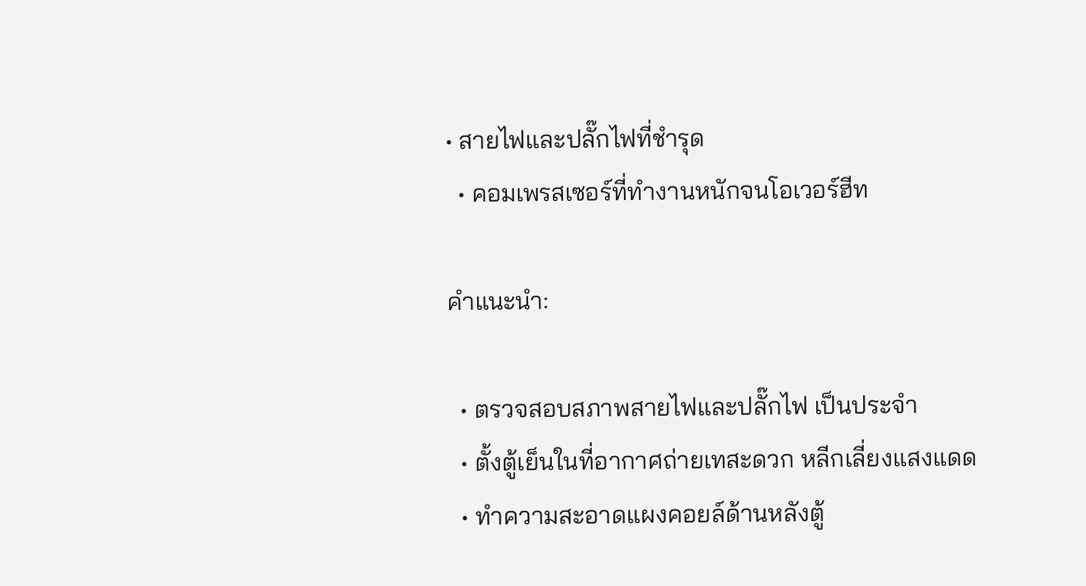• สายไฟและปลั๊กไฟที่ชำรุด
  • คอมเพรสเซอร์ที่ทำงานหนักจนโอเวอร์ฮีท

คำแนะนำ:

  • ตรวจสอบสภาพสายไฟและปลั๊กไฟ เป็นประจำ
  • ตั้งตู้เย็นในที่อากาศถ่ายเทสะดวก หลีกเลี่ยงแสงแดด
  • ทำความสะอาดแผงคอยล์ด้านหลังตู้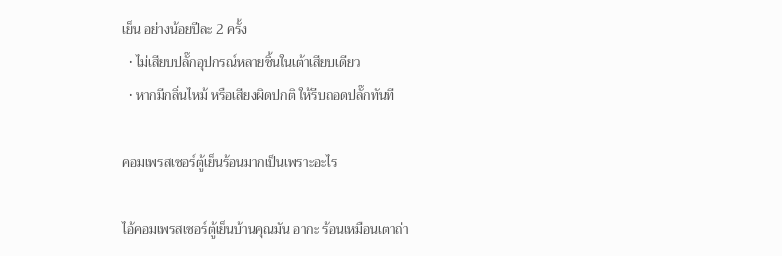เย็น อย่างน้อยปีละ 2 ครั้ง
  • ไม่เสียบปลั๊กอุปกรณ์หลายชิ้นในเต้าเสียบเดียว
  • หากมีกลิ่นไหม้ หรือเสียงผิดปกติ ให้รีบถอดปลั๊กทันที

คอมเพรสเซอร์ตู้เย็นร้อนมากเป็นเพราะอะไร

ไอ้คอมเพรสเซอร์ตู้เย็นบ้านคุณมัน อากะ ร้อนเหมือนเตาถ่า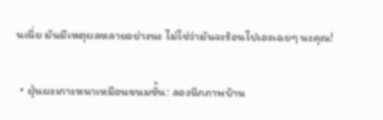นเนี่ย มันมีเหตุผลหลายอย่างนะ ไม่ใช่ว่ามันจะร้อนไปเองเฉยๆ นะคุณ!

  • ฝุ่นผงเกาะหนาเหมือนขนมชั้น: ลองนึกภาพบ้าน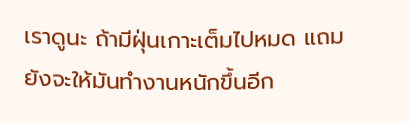เราดูนะ ถ้ามีฝุ่นเกาะเต็มไปหมด แถมยังจะให้มันทำงานหนักขึ้นอีก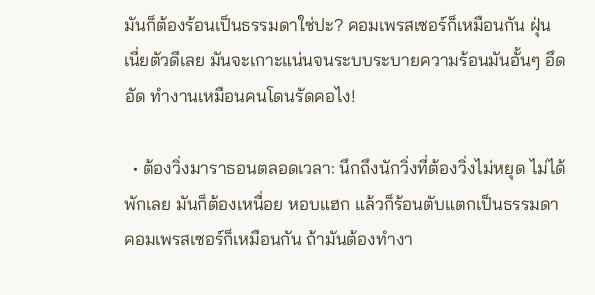มันก็ต้องร้อนเป็นธรรมดาใช่ปะ? คอมเพรสเซอร์ก็เหมือนกัน ฝุ่นเนี่ยตัวดีเลย มันจะเกาะแน่นจนระบบระบายความร้อนมันอั้นๆ อึดอัด ทำงานเหมือนคนโดนรัดคอไง!

  • ต้องวิ่งมาราธอนตลอดเวลา: นึกถึงนักวิ่งที่ต้องวิ่งไม่หยุด ไม่ได้พักเลย มันก็ต้องเหนื่อย หอบแฮก แล้วก็ร้อนตับแตกเป็นธรรมดา คอมเพรสเซอร์ก็เหมือนกัน ถ้ามันต้องทำงา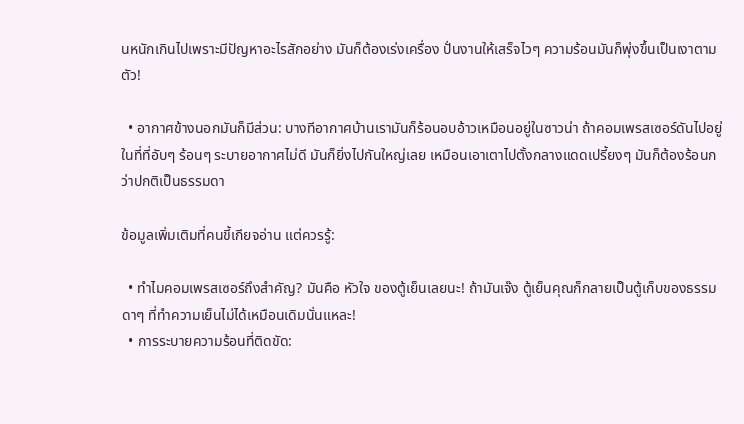นหนักเกินไปเพราะมีปัญหาอะไรสักอย่าง มันก็ต้องเร่งเครื่อง ปั่นงานให้เสร็จไวๆ ความร้อนมันก็พุ่งขึ้นเป็นเงาตามตัว!

  • อากาศข้างนอกมันก็มีส่วน: บางทีอากาศบ้านเรามันก็ร้อนอบอ้าวเหมือนอยู่ในซาวน่า ถ้าคอมเพรสเซอร์ดันไปอยู่ในที่ที่อับๆ ร้อนๆ ระบายอากาศไม่ดี มันก็ยิ่งไปกันใหญ่เลย เหมือนเอาเตาไปตั้งกลางแดดเปรี้ยงๆ มันก็ต้องร้อนกว่าปกติเป็นธรรมดา

ข้อมูลเพิ่มเติมที่คนขี้เกียจอ่าน แต่ควรรู้:

  • ทำไมคอมเพรสเซอร์ถึงสำคัญ? มันคือ หัวใจ ของตู้เย็นเลยนะ! ถ้ามันเจ๊ง ตู้เย็นคุณก็กลายเป็นตู้เก็บของธรรมดาๆ ที่ทำความเย็นไม่ได้เหมือนเดิมนั่นแหละ!
  • การระบายความร้อนที่ติดขัด: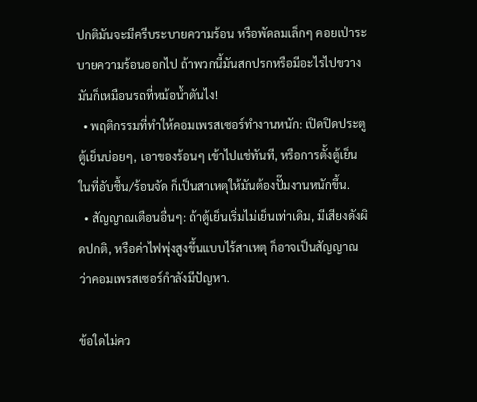ปกติมันจะมีครีบระบายความร้อน หรือพัดลมเล็กๆ คอยเป่าระบายความร้อนออกไป ถ้าพวกนี้มันสกปรกหรือมีอะไรไปขวาง มันก็เหมือนรถที่หม้อน้ำตันไง!
  • พฤติกรรมที่ทำให้คอมเพรสเซอร์ทำงานหนัก: เปิดปิดประตูตู้เย็นบ่อยๆ, เอาของร้อนๆ เข้าไปแช่ทันที, หรือการตั้งตู้เย็นในที่อับชื้น/ร้อนจัด ก็เป็นสาเหตุให้มันต้องปั๊มงานหนักขึ้น.
  • สัญญาณเตือนอื่นๆ: ถ้าตู้เย็นเริ่มไม่เย็นเท่าเดิม, มีเสียงดังผิดปกติ, หรือค่าไฟพุ่งสูงขึ้นแบบไร้สาเหตุ ก็อาจเป็นสัญญาณว่าคอมเพรสเซอร์กำลังมีปัญหา.

ข้อใดไม่คว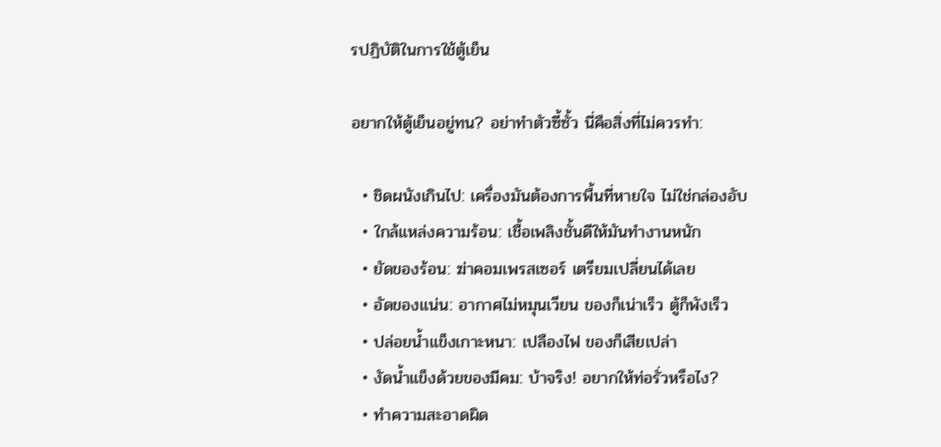รปฏิบัติในการใช้ตู้เย็น

อยากให้ตู้เย็นอยู่ทน? อย่าทำตัวซี้ซั้ว นี่คือสิ่งที่ไม่ควรทำ:

  • ชิดผนังเกินไป: เครื่องมันต้องการพื้นที่หายใจ ไม่ใช่กล่องอับ
  • ใกล้แหล่งความร้อน: เชื้อเพลิงชั้นดีให้มันทำงานหนัก
  • ยัดของร้อน: ฆ่าคอมเพรสเซอร์ เตรียมเปลี่ยนได้เลย
  • อัดของแน่น: อากาศไม่หมุนเวียน ของก็เน่าเร็ว ตู้ก็พังเร็ว
  • ปล่อยน้ำแข็งเกาะหนา: เปลืองไฟ ของก็เสียเปล่า
  • งัดน้ำแข็งด้วยของมีคม: บ้าจริง! อยากให้ท่อรั่วหรือไง?
  • ทำความสะอาดผิด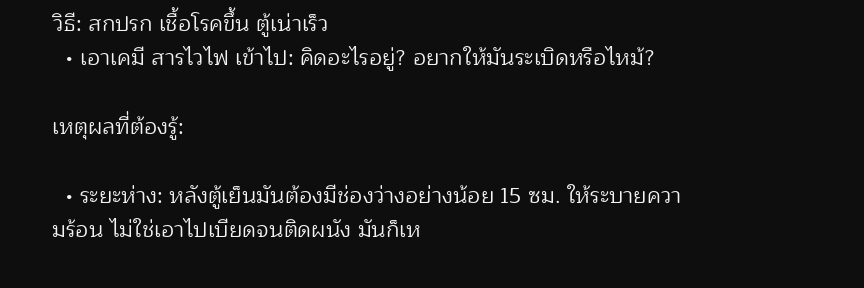วิธี: สกปรก เชื้อโรคขึ้น ตู้เน่าเร็ว
  • เอาเคมี สารไวไฟ เข้าไป: คิดอะไรอยู่? อยากให้มันระเบิดหรือไหม้?

เหตุผลที่ต้องรู้:

  • ระยะห่าง: หลังตู้เย็นมันต้องมีช่องว่างอย่างน้อย 15 ซม. ให้ระบายความร้อน ไม่ใช่เอาไปเบียดจนติดผนัง มันก็เห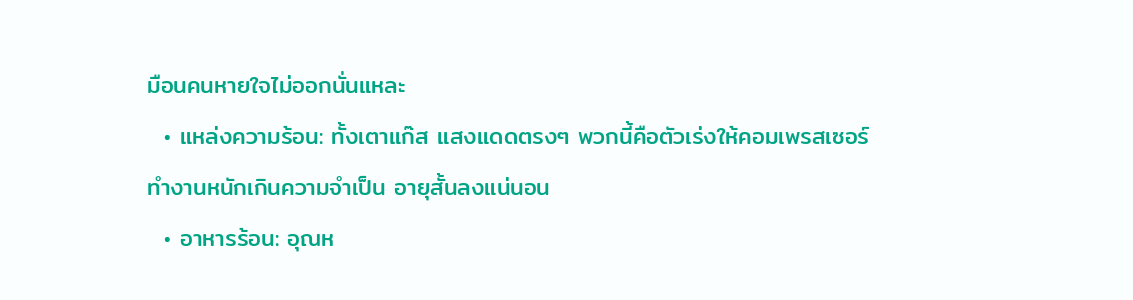มือนคนหายใจไม่ออกนั่นแหละ
  • แหล่งความร้อน: ทั้งเตาแก๊ส แสงแดดตรงๆ พวกนี้คือตัวเร่งให้คอมเพรสเซอร์ทำงานหนักเกินความจำเป็น อายุสั้นลงแน่นอน
  • อาหารร้อน: อุณห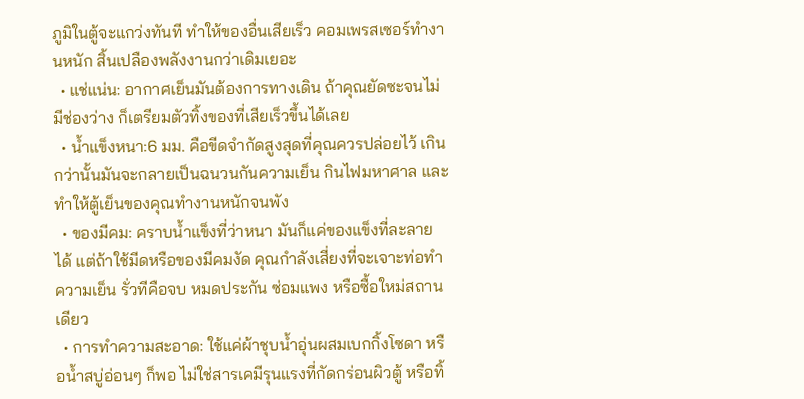ภูมิในตู้จะแกว่งทันที ทำให้ของอื่นเสียเร็ว คอมเพรสเซอร์ทำงานหนัก สิ้นเปลืองพลังงานกว่าเดิมเยอะ
  • แช่แน่น: อากาศเย็นมันต้องการทางเดิน ถ้าคุณยัดซะจนไม่มีช่องว่าง ก็เตรียมตัวทิ้งของที่เสียเร็วขึ้นได้เลย
  • น้ำแข็งหนา:6 มม. คือขีดจำกัดสูงสุดที่คุณควรปล่อยไว้ เกินกว่านั้นมันจะกลายเป็นฉนวนกันความเย็น กินไฟมหาศาล และทำให้ตู้เย็นของคุณทำงานหนักจนพัง
  • ของมีคม: คราบน้ำแข็งที่ว่าหนา มันก็แค่ของแข็งที่ละลายได้ แต่ถ้าใช้มีดหรือของมีคมงัด คุณกำลังเสี่ยงที่จะเจาะท่อทำความเย็น รั่วทีคือจบ หมดประกัน ซ่อมแพง หรือซื้อใหม่สถานเดียว
  • การทำความสะอาด: ใช้แค่ผ้าชุบน้ำอุ่นผสมเบกกิ้งโซดา หรือน้ำสบู่อ่อนๆ ก็พอ ไม่ใช่สารเคมีรุนแรงที่กัดกร่อนผิวตู้ หรือทิ้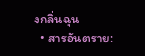งกลิ่นฉุน
  • สารอันตราย: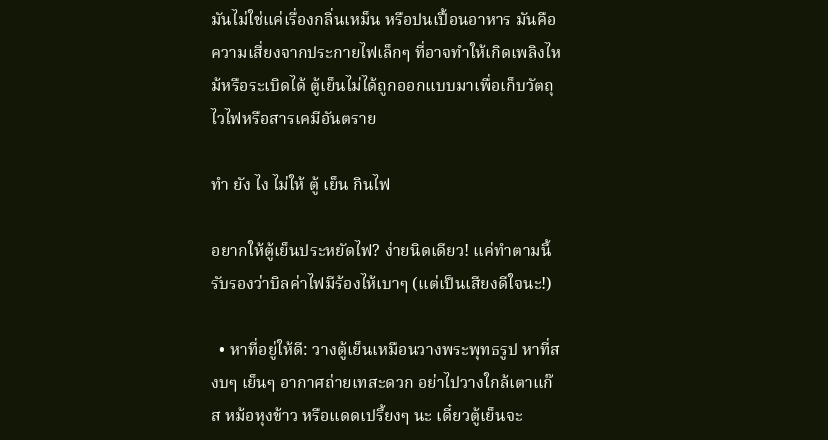มันไม่ใช่แค่เรื่องกลิ่นเหม็น หรือปนเปื้อนอาหาร มันคือความเสี่ยงจากประกายไฟเล็กๆ ที่อาจทำให้เกิดเพลิงไหม้หรือระเบิดได้ ตู้เย็นไม่ได้ถูกออกแบบมาเพื่อเก็บวัตถุไวไฟหรือสารเคมีอันตราย

ทํา ยัง ไง ไม่ให้ ตู้ เย็น กินไฟ

อยากให้ตู้เย็นประหยัดไฟ? ง่ายนิดเดียว! แค่ทำตามนี้ รับรองว่าบิลค่าไฟมีร้องไห้เบาๆ (แต่เป็นเสียงดีใจนะ!)

  • หาที่อยู่ให้ดี: วางตู้เย็นเหมือนวางพระพุทธรูป หาที่สงบๆ เย็นๆ อากาศถ่ายเทสะดวก อย่าไปวางใกล้เตาแก๊ส หม้อหุงข้าว หรือแดดเปรี้ยงๆ นะ เดี๋ยวตู้เย็นจะ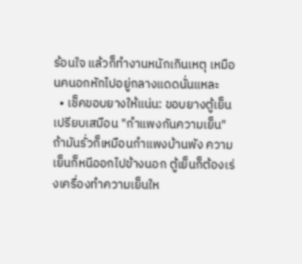ร้อนใจ แล้วก็ทำงานหนักเกินเหตุ เหมือนคนอกหักไปอยู่กลางแดดนั่นแหละ
  • เช็คขอบยางให้แน่น: ขอบยางตู้เย็นเปรียบเสมือน "กำแพงกันความเย็น" ถ้ามันรั่วก็เหมือนกำแพงบ้านพัง ความเย็นก็หนีออกไปข้างนอก ตู้เย็นก็ต้องเร่งเครื่องทำความเย็นให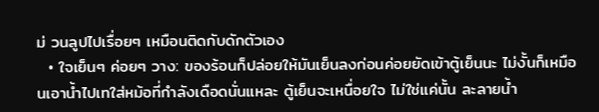ม่ วนลูปไปเรื่อยๆ เหมือนติดกับดักตัวเอง
  • ใจเย็นๆ ค่อยๆ วาง: ของร้อนก็ปล่อยให้มันเย็นลงก่อนค่อยยัดเข้าตู้เย็นนะ ไม่งั้นก็เหมือนเอาน้ำไปเทใส่หม้อที่กำลังเดือดนั่นแหละ ตู้เย็นจะเหนื่อยใจ ไม่ใช่แค่นั้น ละลายน้ำ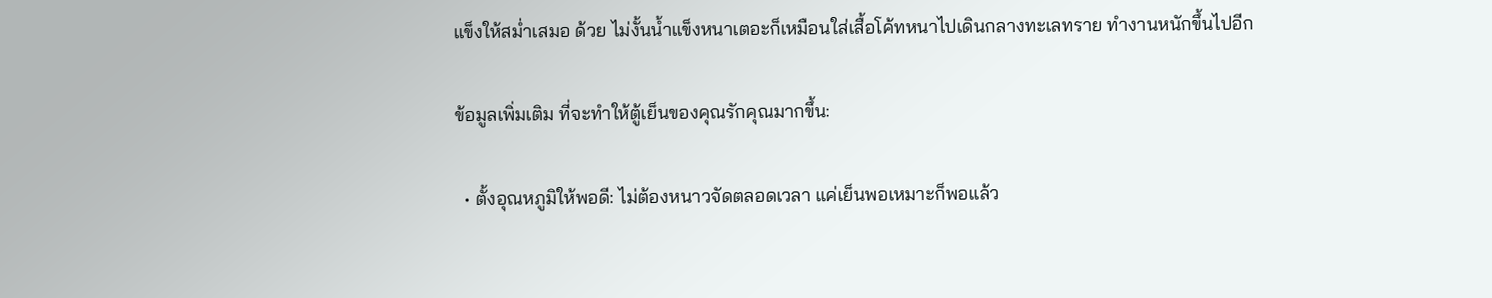แข็งให้สม่ำเสมอ ด้วย ไม่งั้นน้ำแข็งหนาเตอะก็เหมือนใส่เสื้อโค้ทหนาไปเดินกลางทะเลทราย ทำงานหนักขึ้นไปอีก

ข้อมูลเพิ่มเติม ที่จะทำให้ตู้เย็นของคุณรักคุณมากขึ้น:

  • ตั้งอุณหภูมิให้พอดี: ไม่ต้องหนาวจัดตลอดเวลา แค่เย็นพอเหมาะก็พอแล้ว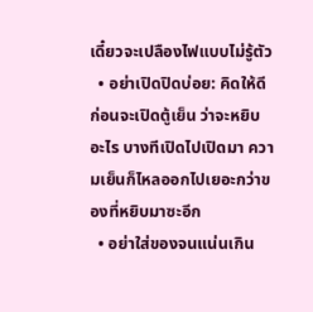เดี๋ยวจะเปลืองไฟแบบไม่รู้ตัว
  • อย่าเปิดปิดบ่อย: คิดให้ดีก่อนจะเปิดตู้เย็น ว่าจะหยิบอะไร บางทีเปิดไปเปิดมา ความเย็นก็ไหลออกไปเยอะกว่าของที่หยิบมาซะอีก
  • อย่าใส่ของจนแน่นเกิน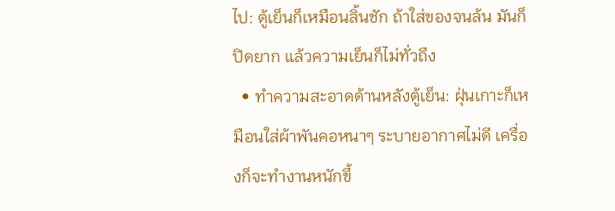ไป: ตู้เย็นก็เหมือนลิ้นชัก ถ้าใส่ของจนล้น มันก็ปิดยาก แล้วความเย็นก็ไม่ทั่วถึง
  • ทำความสะอาดด้านหลังตู้เย็น: ฝุ่นเกาะก็เหมือนใส่ผ้าพันคอหนาๆ ระบายอากาศไม่ดี เครื่องก็จะทำงานหนักขึ้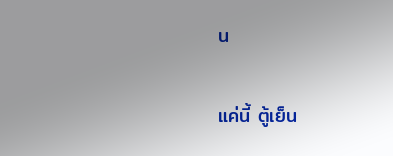น

แค่นี้ ตู้เย็น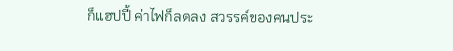ก็แฮปปี้ ค่าไฟก็ลดลง สวรรค์ของคนประ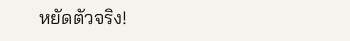หยัดตัวจริง!